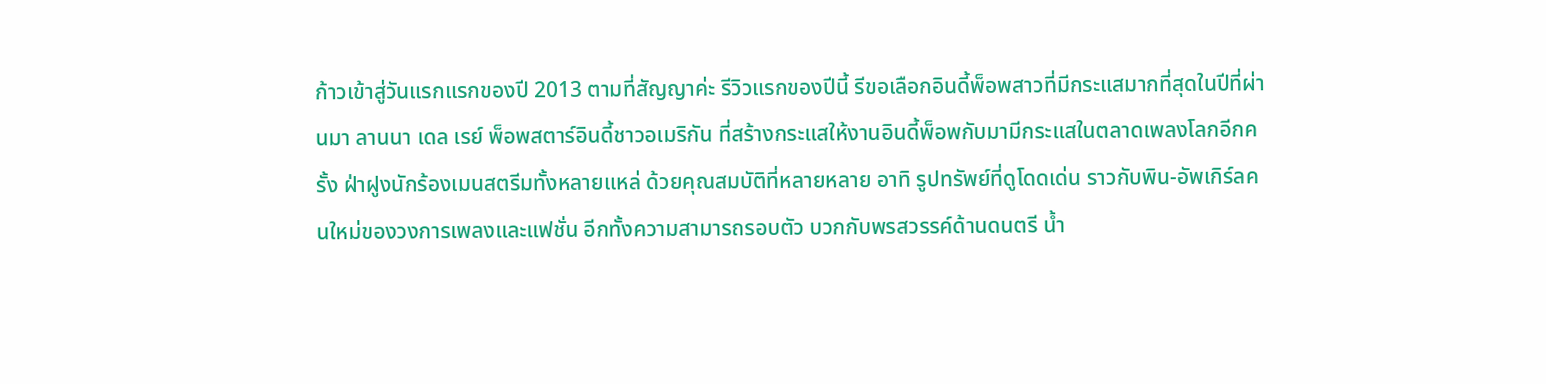ก้าวเข้าสู่วันแรกแรกของปี 2013 ตามที่สัญญาค่ะ รีวิวแรกของปีนี้ รีขอเลือกอินดี้พ็อพสาวที่มีกระแสมากที่สุดในปีที่ผ่านมา ลานนา เดล เรย์ พ็อพสตาร์อินดี้ชาวอเมริกัน ที่สร้างกระแสให้งานอินดี้พ็อพกับมามีกระแสในตลาดเพลงโลกอีกครั้ง ฝ่าฝูงนักร้องเมนสตรีมทั้งหลายแหล่ ด้วยคุณสมบัติที่หลายหลาย อาทิ รูปทรัพย์ที่ดูโดดเด่น ราวกับพิน-อัพเกิร์ลคนใหม่ของวงการเพลงและแฟชั่น อีกทั้งความสามารถรอบตัว บวกกับพรสวรรค์ด้านดนตรี น้ำ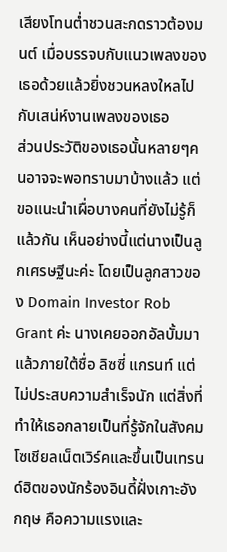เสียงโทนต่ำชวนสะกดราวต้องมนต์ เมื่อบรรจบกับแนวเพลงของเธอด้วยแล้วยิ่งชวนหลงใหลไปกับเสน่ห์งานเพลงของเธอ
ส่วนประวัติของเธอนั้นหลายๆคนอาจจะพอทราบมาบ้างแล้ว แต่ขอแนะนำเผื่อบางคนที่ยังไม่รู้ก็แล้วกัน เห็นอย่างนี้แต่นางเป็นลูกเศรษฐีนะค่ะ โดยเป็นลูกสาวของ Domain Investor Rob Grant ค่ะ นางเคยออกอัลบั้มมาแล้วภายใต้ชื่อ ลิซซี่ แกรนท์ แต่ไม่ประสบความสำเร็จนัก แต่สิ่งที่ทำให้เธอกลายเป็นที่รู้จักในสังคมโซเชียลเน็ตเวิร์คและขึ้นเป็นเทรนด์ฮิตของนักร้องอินดี้ฝั่งเกาะอังกฤษ คือความแรงและ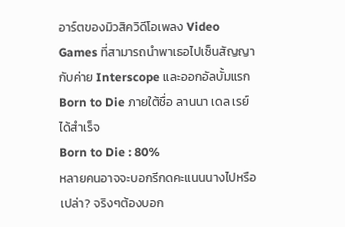อาร์ตของมิวสิควิดีโอเพลง Video Games ที่สามารถนำพาเธอไปเซ็นสัญญากับค่าย Interscope และออกอัลบั้มแรก Born to Die ภายใต้ชื่อ ลานนา เดล เรย์ ได้สำเร็จ
Born to Die : 80%
หลายคนอาจจะบอกรีกดคะแนนนางไปหรือเปล่า? จริงๆต้องบอก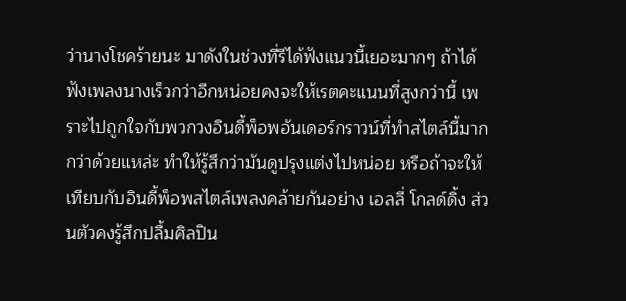ว่านางโชคร้ายนะ มาดังในช่วงที่รีได้ฟังแนวนี้เยอะมากๆ ถ้าได้ฟังเพลงนางเร็วกว่าอีกหน่อยคงจะให้เรตคะแนนที่สูงกว่านี้ เพราะไปถูกใจกับพวกวงอินดี้พ็อพอันเดอร์กราวน์ที่ทำสไตล์นี้มากกว่าด้วยแหล่ะ ทำให้รู้สึกว่ามันดูปรุงแต่งไปหน่อย หรือถ้าจะให้เทียบกับอินดี้พ็อพสไตล์เพลงคล้ายกันอย่าง เอลลี่ โกลด์ดิ้ง ส่วนตัวคงรู้สึกปลื้มศิลปิน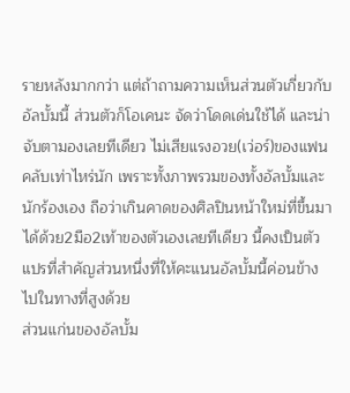รายหลังมากกว่า แต่ถ้าถามความเห็นส่วนตัวเกี่ยวกับอัลบั้มนี้ ส่วนตัวก็โอเคนะ จัดว่าโดดเด่นใช้ได้ และน่าจับตามองเลยทีเดียว ไม่เสียแรงอวย(เว่อร์)ของแฟนคลับเท่าไหร่นัก เพราะทั้งภาพรวมของทั้งอัลบั้มและนักร้องเอง ถือว่าเกินคาดของศิลปินหน้าใหม่ที่ขึ้นมาได้ด้วย2มือ2เท้าของตัวเองเลยทีเดียว นี้คงเป็นตัวแปรที่สำคัญส่วนหนึ่งที่ให้คะแนนอัลบั้มนี้ค่อนข้างไปในทางที่สูงด้วย
ส่วนแก่นของอัลบั้ม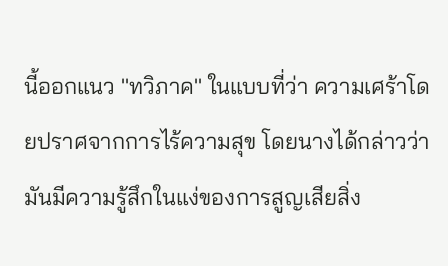นี้ออกแนว ''ทวิภาค'' ในแบบที่ว่า ความเศร้าโดยปราศจากการไร้ความสุข โดยนางได้กล่าวว่า มันมีความรู้สึกในแง่ของการสูญเสียสิ่ง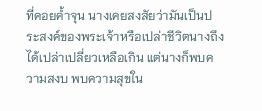ที่คอยค้ำจุน นางเคยสงสัยว่ามันเป็นประสงค์ของพระเจ้าหรือเปล่าชีวิตนางถึงได้เปล่าเปลี่ยวเหลือเกิน แต่นางก็พบความสงบ พบความสุขใน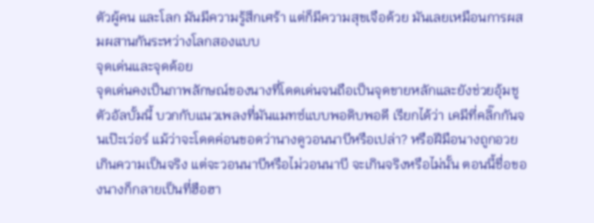ตัวผู้คน และโลก มันมีความรู้สึกเศร้า แต่ก็มีความสุขเจือด้วย มันเลยเหมือนการผสมผสานกันระหว่างโลกสองแบบ
จุดเด่นและจุดด้อย
จุดเด่นคงเป็นภาพลักษณ์ของนางที่โดดเด่นจนถือเป็นจุดขายหลักและยังช่วยอุ้มชูตัวอัลบั้มนี้ บวกกับแนวเพลงที่มันแมทซ์แบบพอดิบพอดี เรียกได้ว่า เคมีที่คลิ๊กกันจนเป๊ะเว่อร์ แม้ว่าจะโดดค่อนขอดว่านางดูวอนนาบีหรือเปล่า? หรือฝีมือนางถูกอวยเกินความเป็นจริง แต่จะวอนนาบีหรือไม่วอนนาบี จะเกินจริงหรือไม่นั้น ตอนนี้ชื่อของนางก็กลายเป็นที่ฮือฮา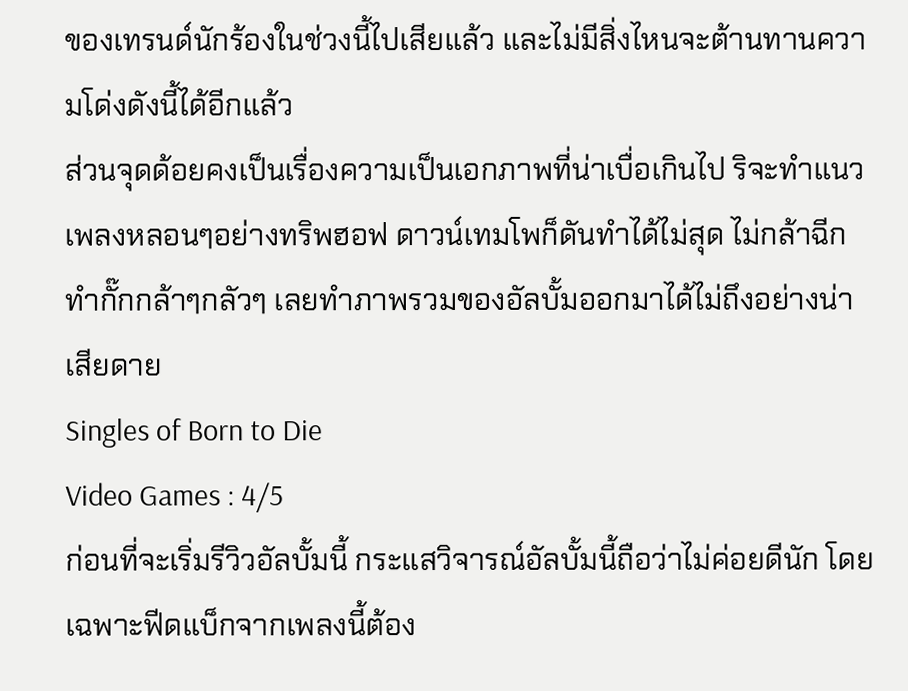ของเทรนด์นักร้องในช่วงนี้ไปเสียแล้ว และไม่มีสิ่งไหนจะต้านทานความโด่งดังนี้ได้อีกแล้ว
ส่วนจุดด้อยคงเป็นเรื่องความเป็นเอกภาพที่น่าเบื่อเกินไป ริจะทำแนวเพลงหลอนๆอย่างทริพฮอฟ ดาวน์เทมโพก็ดันทำได้ไม่สุด ไม่กล้าฉีก ทำกั๊กกล้าๆกลัวๆ เลยทำภาพรวมของอัลบั้มออกมาได้ไม่ถึงอย่างน่าเสียดาย
Singles of Born to Die
Video Games : 4/5
ก่อนที่จะเริ่มรีวิวอัลบั้มนี้ กระแสวิจารณ์อัลบั้มนี้ถือว่าไม่ค่อยดีนัก โดยเฉพาะฟีดแบ็กจากเพลงนี้ต้อง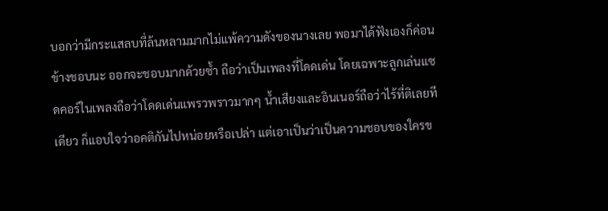บอกว่ามีกระแสลบที่ล้นหลามมากไม่แพ้ความดังของนางเลย พอมาได้ฟังเองก็ค่อนข้างชอบนะ ออกจะชอบมากด้วยซ้ำ ถือว่าเป็นเพลงที่โดดเด่น โดยเฉพาะลูกเล่นแซดคอร์ในเพลงถือว่าโดดเด่นแพรวพราวมากๆ น้ำเสียงและอินเนอร์ถือว่าไร้ที่ติเลยทีเดียว ก็แอบใจว่าอคติกันไปหน่อยหรือเปล่า แต่เอาเป็นว่าเป็นความชอบของใครข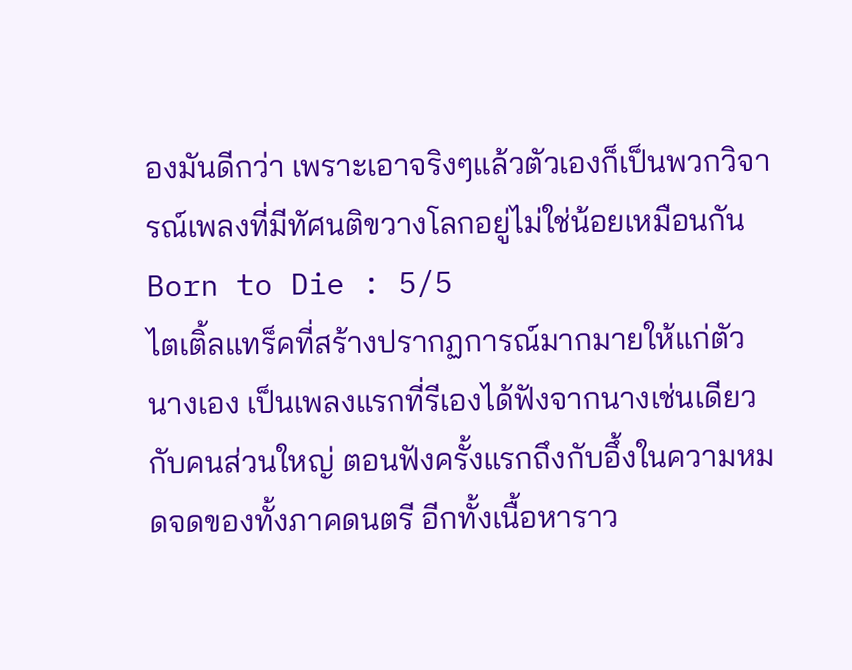องมันดีกว่า เพราะเอาจริงๆแล้วตัวเองก็เป็นพวกวิจารณ์เพลงที่มีทัศนติขวางโลกอยู่ไม่ใช่น้อยเหมือนกัน
Born to Die : 5/5
ไตเติ้ลแทร็คที่สร้างปรากฏการณ์มากมายให้แก่ตัวนางเอง เป็นเพลงแรกที่รีเองได้ฟังจากนางเช่นเดียวกับคนส่วนใหญ่ ตอนฟังครั้งแรกถึงกับอึ้งในความหมดจดของทั้งภาคดนตรี อีกทั้งเนื้อหาราว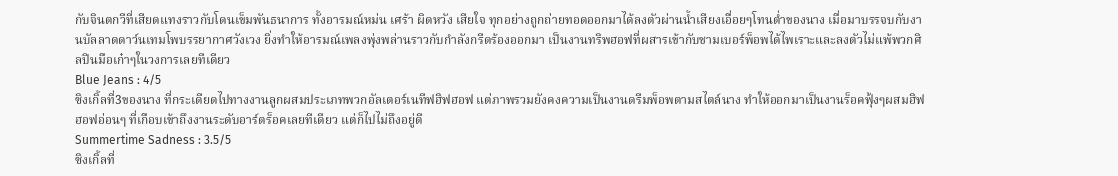กับจินตกวีที่เสียดแทงราวกับโดนเข็มพันธนาการ ทั้งอารมณ์หม่น เศร้า ผิดหวัง เสียใจ ทุกอย่างถูกถ่ายทอดออกมาได้ลงตัวผ่านน้ำเสียงเอื่อยๆโทนต่ำของนาง เมื่อมาบรรจบกับงานบัลลาดดาว์นเทมโพบรรยากาศวังเวง ยิ่งทำให้อารมณ์เพลงพุ่งพล่านราวกับกำลังกรีดร้องออกมา เป็นงานทริพฮอฟที่ผสารเข้ากับชามเบอร์พ็อพได้ไพเราะและลงตัวไม่แพ้พวกศิลปินมือเก๋าๆในวงการเลยทีเดียว
Blue Jeans : 4/5
ซิงเกิ้ลที่3ของนาง ที่กระเดียดไปทางงานลูกผสมประเภทพวกอัลเตอร์เนทีฟฮิฟฮอฟ แต่ภาพรวมยังคงความเป็นงานดรีมพ็อพตามสไตล์นาง ทำให้ออกมาเป็นงานร็อคฟุ้งๆผสมฮิฟฮอฟอ่อนๆ ที่เกือบเข้าถึงงานระดับอาร์ตร็อคเลยทีเดียว แต่ก็ไปไม่ถึงอยู่ดี
Summertime Sadness : 3.5/5
ซิงเกิ้ลที่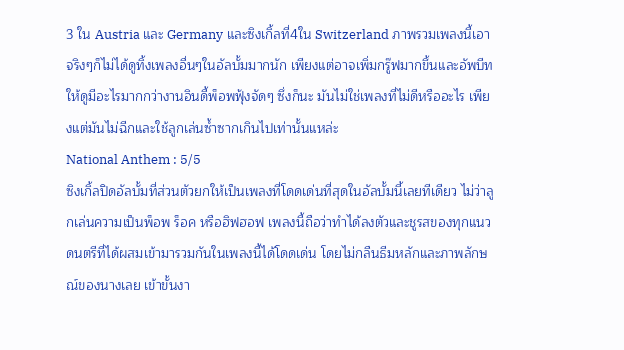3 ใน Austria และ Germany และซิงเกิ้ลที่4ใน Switzerland ภาพรวมเพลงนี้เอาจริงๆก็ไม่ได้ดูทิ้งเพลงอื่นๆในอัลบั้มมากนัก เพียงแต่อาจเพิ่มกรู๊ฟมากขึ้นและอัพบีทให้ดูมีอะไรมากกว่างานอินดี้พ็อพฟุ้งจัดๆ ซึ่งก็นะ มันไม่ใช่เพลงที่ไม่ดีหรืออะไร เพียงแต่มันไม่ฉีกและใช้ลูกเล่นซ้ำซากเกินไปเท่านั้นแหล่ะ
National Anthem : 5/5
ซิงเกิ้ลปิดอัลบั้มที่ส่วนตัวยกให้เป็นเพลงที่โดดเด่นที่สุดในอัลบั้มนี้เลยทีเดียว ไม่ว่าลูกเล่นความเป็นพ็อพ ร็อค หรือฮิฟฮอฟ เพลงนี้ถือว่าทำได้ลงตัวและชูรสของทุกแนวดนตรีที่ได้ผสมเข้ามารวมกันในเพลงนี้ได้โดดเด่น โดยไม่กลืนธีมหลักและภาพลักษณ์ของนางเลย เข้าขั้นงา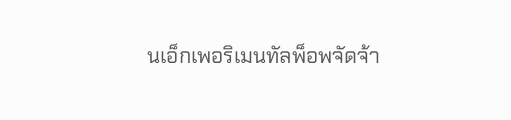นเอ็กเพอริเมนทัลพ็อพจัดจ้า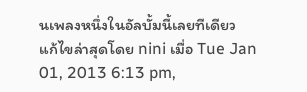นเพลงหนึ่งในอัลบั้มนี้เลยทีเดียว
แก้ไขล่าสุดโดย nini เมื่อ Tue Jan 01, 2013 6:13 pm,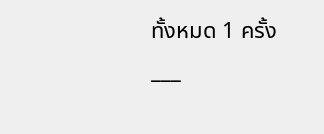ทั้งหมด 1 ครั้ง
___